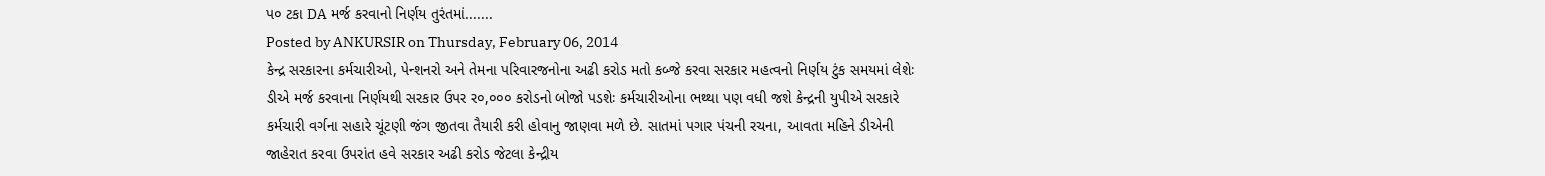પ૦ ટકા DA મર્જ કરવાનો નિર્ણય તુરંતમાં.......
Posted by ANKURSIR on Thursday, February 06, 2014
કેન્દ્ર સરકારના કર્મચારીઓ, પેન્શનરો અને તેમના પરિવારજનોના અઢી કરોડ મતો કબ્જે કરવા સરકાર મહત્વનો નિર્ણય ટુંક સમયમાં લેશેઃ ડીએ મર્જ કરવાના નિર્ણયથી સરકાર ઉપર ર૦,૦૦૦ કરોડનો બોજો પડશેઃ કર્મચારીઓના ભથ્થા પણ વધી જશે કેન્દ્રની યુપીએ સરકારે કર્મચારી વર્ગના સહારે ચૂંટણી જંગ જીતવા તૈયારી કરી હોવાનુ જાણવા મળે છે. સાતમાં પગાર પંચની રચના, આવતા મહિને ડીએની જાહેરાત કરવા ઉપરાંત હવે સરકાર અઢી કરોડ જેટલા કેન્દ્રીય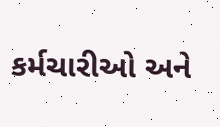કર્મચારીઓ અને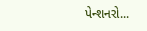પેન્શનરો...